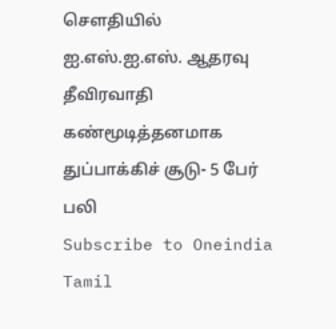செளதியில் ஐ.எஸ்.ஐ.எஸ். ஆதரவு தீவிரவாதி கண்மூடித்தனமாக துப்பாக்கிச் சூடு- 5 பேர் பலி
Subscribe to Oneindia Tamil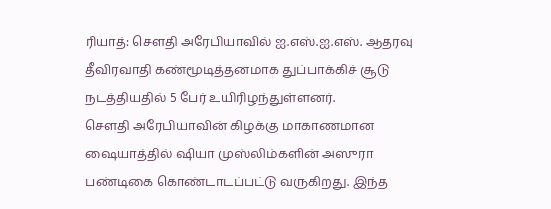ரியாத்: செளதி அரேபியாவில் ஐ.எஸ்.ஐ.எஸ். ஆதரவு தீவிரவாதி கண்மூடித்தனமாக துப்பாக்கிச் சூடு நடத்தியதில் 5 பேர் உயிரிழந்துள்ளனர்.
செளதி அரேபியாவின் கிழக்கு மாகாணமான ஷையாத்தில் ஷியா முஸ்லிம்களின் அஸுரா பண்டிகை கொண்டாடப்பட்டு வருகிறது. இந்த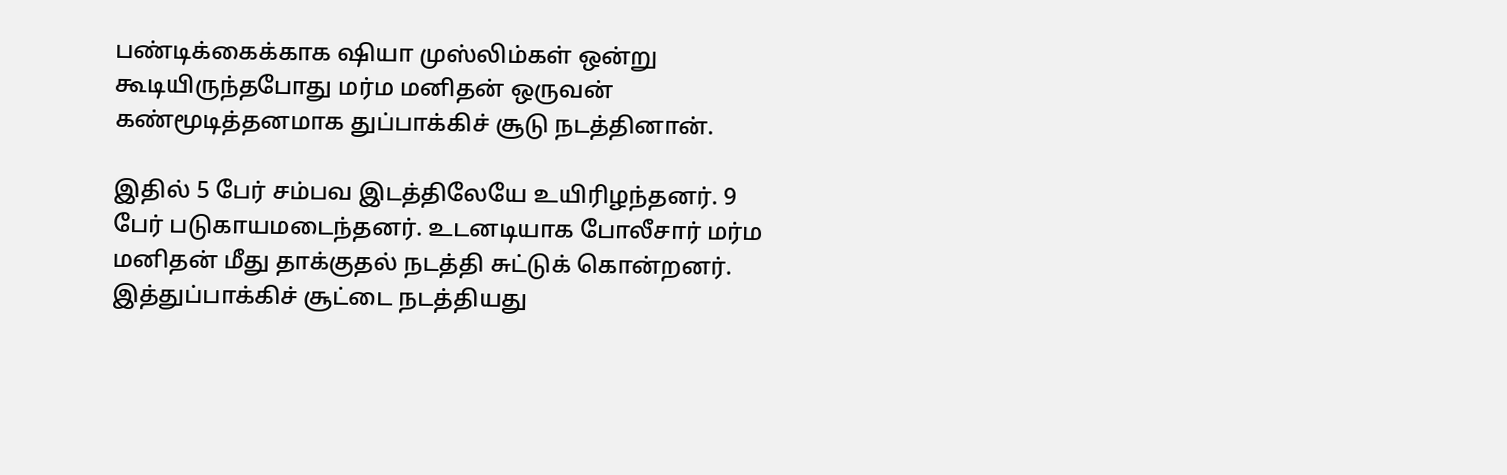பண்டிக்கைக்காக ஷியா முஸ்லிம்கள் ஒன்று கூடியிருந்தபோது மர்ம மனிதன் ஒருவன் கண்மூடித்தனமாக துப்பாக்கிச் சூடு நடத்தினான்.

இதில் 5 பேர் சம்பவ இடத்திலேயே உயிரிழந்தனர். 9 பேர் படுகாயமடைந்தனர். உடனடியாக போலீசார் மர்ம மனிதன் மீது தாக்குதல் நடத்தி சுட்டுக் கொன்றனர்.
இத்துப்பாக்கிச் சூட்டை நடத்தியது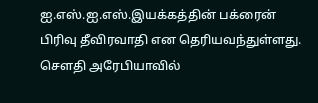ஐ.எஸ்.ஐ.எஸ்.இயக்கத்தின் பக்ரைன் பிரிவு தீவிரவாதி என தெரியவந்துள்ளது. செளதி அரேபியாவில்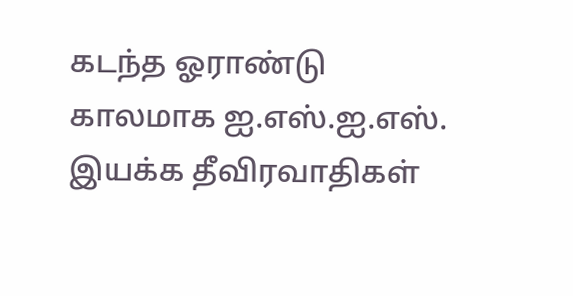கடந்த ஓராண்டு காலமாக ஐ.எஸ்.ஐ.எஸ். இயக்க தீவிரவாதிகள்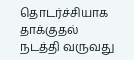தொடர்ச்சியாக தாக்குதல் நடத்தி வருவது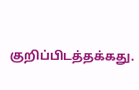குறிப்பிடத்தக்கது.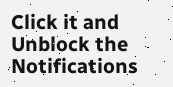Click it and Unblock the Notifications